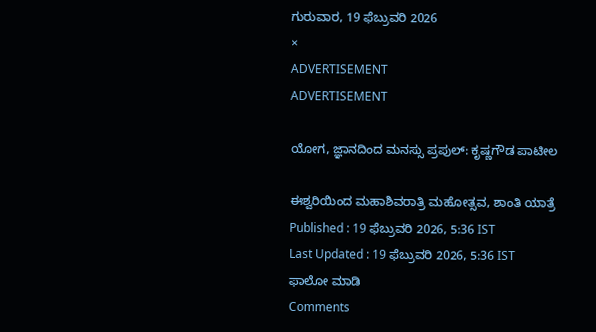ಗುರುವಾರ, 19 ಫೆಬ್ರುವರಿ 2026
×
ADVERTISEMENT
ADVERTISEMENT

ಯೋಗ, ಜ್ಞಾನದಿಂದ ಮನಸ್ಸು ಪ್ರಪುಲ್: ಕೃಷ್ಣಗೌಡ ಪಾಟೀಲ

ಈಶ್ವರಿಯಿಂದ ಮಹಾಶಿವರಾತ್ರಿ ಮಹೋತ್ಸವ, ಶಾಂತಿ ಯಾತ್ರೆ
Published : 19 ಫೆಬ್ರುವರಿ 2026, 5:36 IST
Last Updated : 19 ಫೆಬ್ರುವರಿ 2026, 5:36 IST
ಫಾಲೋ ಮಾಡಿ
Comments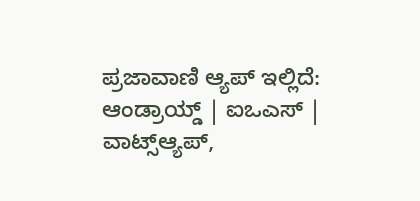ಪ್ರಜಾವಾಣಿ ಆ್ಯಪ್ ಇಲ್ಲಿದೆ: ಆಂಡ್ರಾಯ್ಡ್ | ಐಒಎಸ್ | ವಾಟ್ಸ್ಆ್ಯಪ್,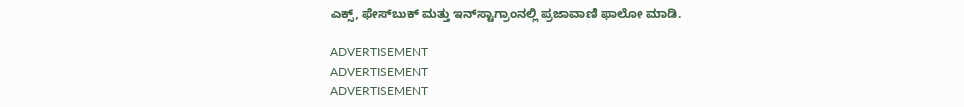ಎಕ್ಸ್, ಫೇಸ್‌ಬುಕ್ ಮತ್ತು ಇನ್‌ಸ್ಟಾಗ್ರಾಂನಲ್ಲಿ ಪ್ರಜಾವಾಣಿ ಫಾಲೋ ಮಾಡಿ.

ADVERTISEMENT
ADVERTISEMENT
ADVERTISEMENT